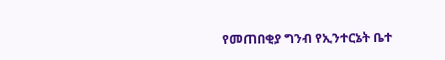የመጠበቂያ ግንብ የኢንተርኔት ቤተ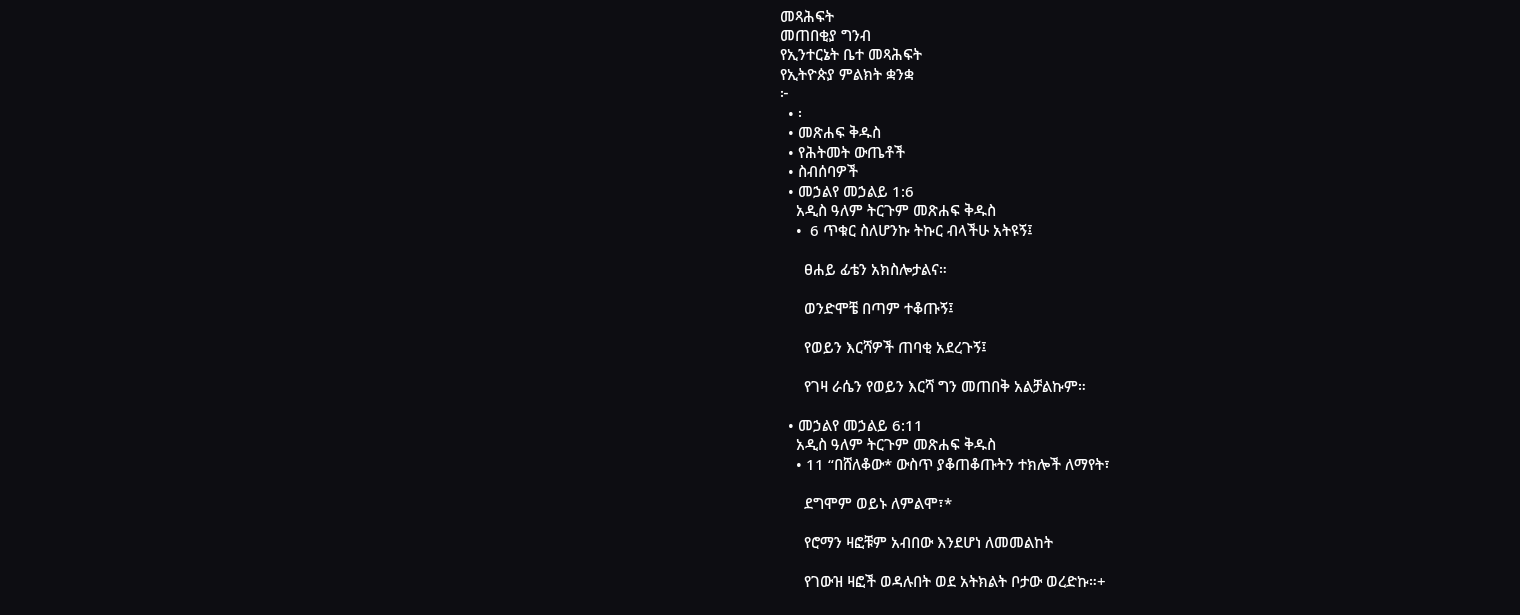መጻሕፍት
መጠበቂያ ግንብ
የኢንተርኔት ቤተ መጻሕፍት
የኢትዮጵያ ምልክት ቋንቋ
፦
  • ፡
  • መጽሐፍ ቅዱስ
  • የሕትመት ውጤቶች
  • ስብሰባዎች
  • መኃልየ መኃልይ 1:6
    አዲስ ዓለም ትርጉም መጽሐፍ ቅዱስ
    •  6 ጥቁር ስለሆንኩ ትኩር ብላችሁ አትዩኝ፤

      ፀሐይ ፊቴን አክስሎታልና።

      ወንድሞቼ በጣም ተቆጡኝ፤

      የወይን እርሻዎች ጠባቂ አደረጉኝ፤

      የገዛ ራሴን የወይን እርሻ ግን መጠበቅ አልቻልኩም።

  • መኃልየ መኃልይ 6:11
    አዲስ ዓለም ትርጉም መጽሐፍ ቅዱስ
    • 11 “በሸለቆው* ውስጥ ያቆጠቆጡትን ተክሎች ለማየት፣

      ደግሞም ወይኑ ለምልሞ፣*

      የሮማን ዛፎቹም አብበው እንደሆነ ለመመልከት

      የገውዝ ዛፎች ወዳሉበት ወደ አትክልት ቦታው ወረድኩ።+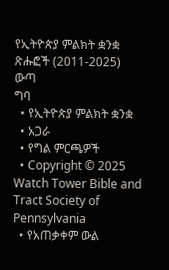የኢትዮጵያ ምልክት ቋንቋ ጽሑፎች (2011-2025)
ውጣ
ግባ
  • የኢትዮጵያ ምልክት ቋንቋ
  • አጋራ
  • የግል ምርጫዎች
  • Copyright © 2025 Watch Tower Bible and Tract Society of Pennsylvania
  • የአጠቃቀም ውል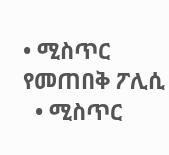• ሚስጥር የመጠበቅ ፖሊሲ
  • ሚስጥር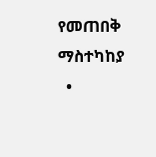የመጠበቅ ማስተካከያ
  •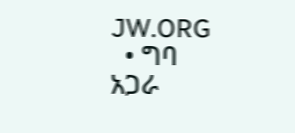JW.ORG
  • ግባ
አጋራ